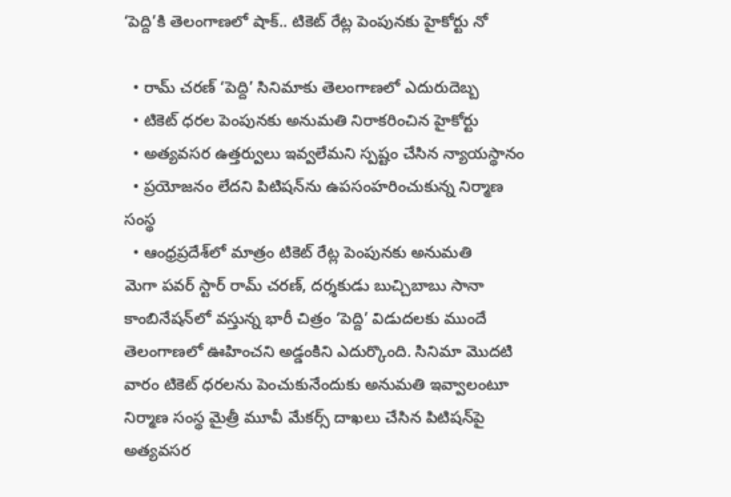‘పెద్ది’కి తెలంగాణలో షాక్.. టికెట్ రేట్ల పెంపునకు హైకోర్టు నో

  • రామ్ చరణ్ ‘పెద్ది’ సినిమాకు తెలంగాణలో ఎదురుదెబ్బ
  • టికెట్ ధరల పెంపునకు అనుమతి నిరాకరించిన హైకోర్టు
  • అత్యవసర ఉత్తర్వులు ఇవ్వలేమని స్పష్టం చేసిన న్యాయస్థానం
  • ప్రయోజనం లేదని పిటిషన్‌ను ఉపసంహరించుకున్న నిర్మాణ సంస్థ
  • ఆంధ్రప్రదేశ్‌లో మాత్రం టికెట్ రేట్ల పెంపునకు అనుమతి
మెగా పవర్ స్టార్ రామ్ చరణ్, దర్శకుడు బుచ్చిబాబు సానా కాంబినేషన్‌లో వస్తున్న భారీ చిత్రం ‘పెద్ది’ విడుదలకు ముందే తెలంగాణలో ఊహించని అడ్డంకిని ఎదుర్కొంది. సినిమా మొదటి వారం టికెట్ ధరలను పెంచుకునేందుకు అనుమతి ఇవ్వాలంటూ నిర్మాణ సంస్థ మైత్రీ మూవీ మేకర్స్ దాఖలు చేసిన పిటిషన్‌పై అత్యవసర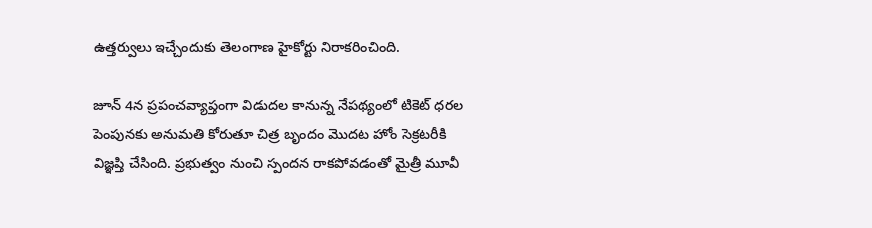ఉత్తర్వులు ఇచ్చేందుకు తెలంగాణ హైకోర్టు నిరాకరించింది.

జూన్ 4న ప్రపంచవ్యాప్తంగా విడుదల కానున్న నేపథ్యంలో టికెట్ ధరల పెంపునకు అనుమతి కోరుతూ చిత్ర బృందం మొదట హోం సెక్రటరీకి విజ్ఞప్తి చేసింది. ప్రభుత్వం నుంచి స్పందన రాకపోవడంతో మైత్రీ మూవీ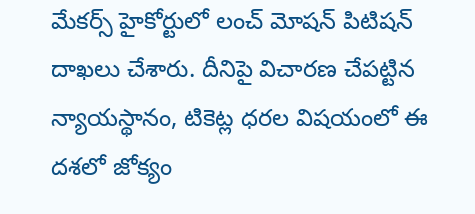మేకర్స్ హైకోర్టులో లంచ్ మోషన్ పిటిషన్ దాఖలు చేశారు. దీనిపై విచారణ చేపట్టిన న్యాయస్థానం, టికెట్ల ధరల విషయంలో ఈ దశలో జోక్యం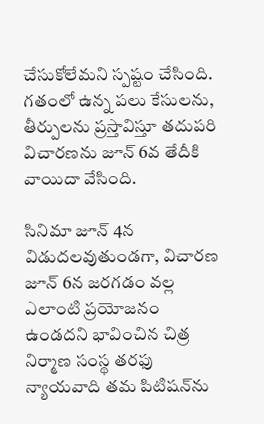చేసుకోలేమని స్పష్టం చేసింది. గతంలో ఉన్న పలు కేసులను, తీర్పులను ప్రస్తావిస్తూ తదుపరి విచారణను జూన్ 6వ తేదీకి వాయిదా వేసింది.

సినిమా జూన్ 4న విడుదలవుతుండగా, విచారణ జూన్ 6న జరగడం వల్ల ఎలాంటి ప్రయోజనం ఉండదని భావించిన చిత్ర నిర్మాణ సంస్థ తరఫు న్యాయవాది తమ పిటిషన్‌ను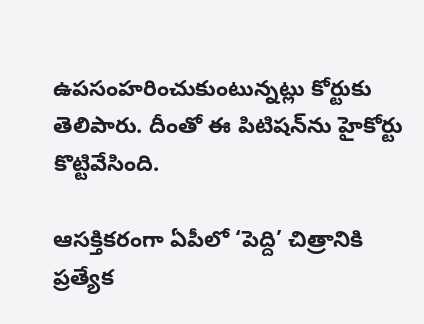ఉపసంహరించుకుంటున్నట్లు కోర్టుకు తెలిపారు. దీంతో ఈ పిటిషన్‌ను హైకోర్టు కొట్టివేసింది.

ఆసక్తికరంగా ఏపీలో ‘పెద్ది’ చిత్రానికి ప్రత్యేక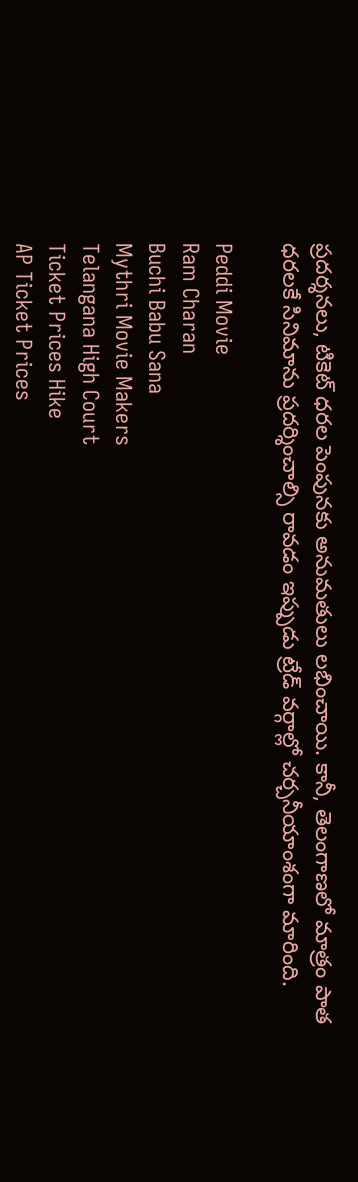ప్రదర్శనలు, టికెట్ ధరల పెంపునకు అనుమతులు లభించాయి. కానీ, తెలంగాణలో మాత్రం పాత ధరలకే సినిమాను ప్రదర్శించాల్సి రావడం ఇప్పుడు ట్రేడ్ వర్గాల్లో చర్చనీయాంశంగా మారింది.

Peddi Movie
Ram Charan
Buchi Babu Sana
Mythri Movie Makers
Telangana High Court
Ticket Prices Hike
AP Ticket Prices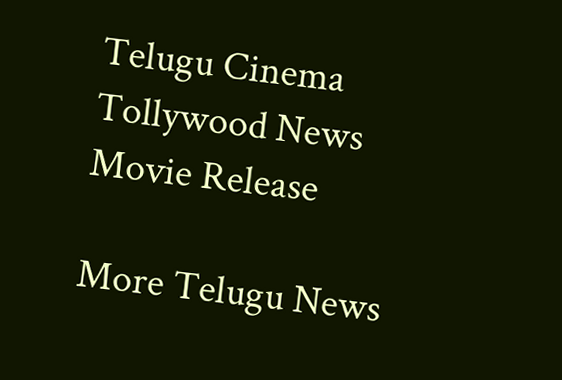Telugu Cinema
Tollywood News
Movie Release

More Telugu News